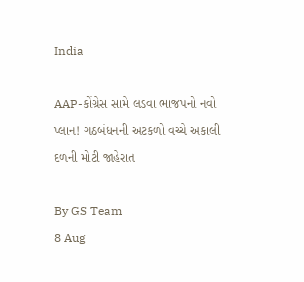India

AAP-કોંગ્રેસ સામે લડવા ભાજપનો નવો પ્લાન! ગઠબંધનની અટકળો વચ્ચે અકાલી દળની મોટી જાહેરાત

By GS Team
8 Aug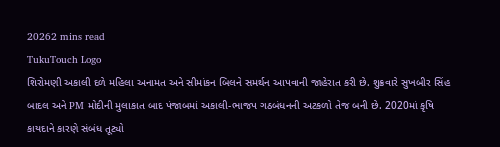20262 mins read
TukuTouch Logo
શિરોમણી અકાલી દળે મહિલા અનામત અને સીમાંકન બિલને સમર્થન આપવાની જાહેરાત કરી છે. શુક્રવારે સુખબીર સિંહ બાદલ અને PM મોદીની મુલાકાત બાદ પંજાબમાં અકાલી-ભાજપ ગઠબંધનની અટકળો તેજ બની છે. 2020માં કૃષિ કાયદાને કારણે સંબંધ તૂટ્યો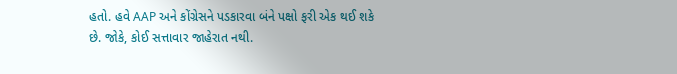હતો. હવે AAP અને કોંગ્રેસને પડકારવા બંને પક્ષો ફરી એક થઈ શકે છે. જોકે, કોઈ સત્તાવાર જાહેરાત નથી.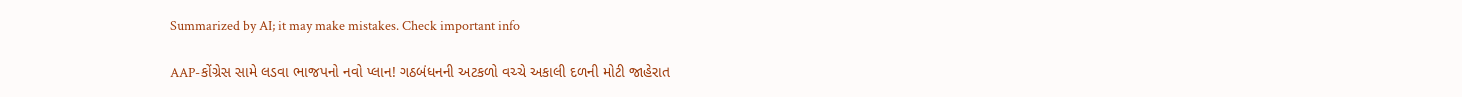Summarized by AI; it may make mistakes. Check important info

AAP-કોંગ્રેસ સામે લડવા ભાજપનો નવો પ્લાન! ગઠબંધનની અટકળો વચ્ચે અકાલી દળની મોટી જાહેરાત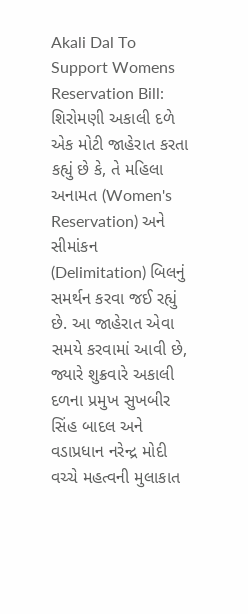Akali Dal To Support Womens Reservation Bill: શિરોમણી અકાલી દળે એક મોટી જાહેરાત કરતા કહ્યું છે કે, તે મહિલા અનામત (Women's Reservation) અને સીમાંકન (Delimitation) બિલનું સમર્થન કરવા જઈ રહ્યું છે. આ જાહેરાત એવા સમયે કરવામાં આવી છે, જ્યારે શુક્રવારે અકાલી દળના પ્રમુખ સુખબીર સિંહ બાદલ અને વડાપ્રધાન નરેન્દ્ર મોદી વચ્ચે મહત્વની મુલાકાત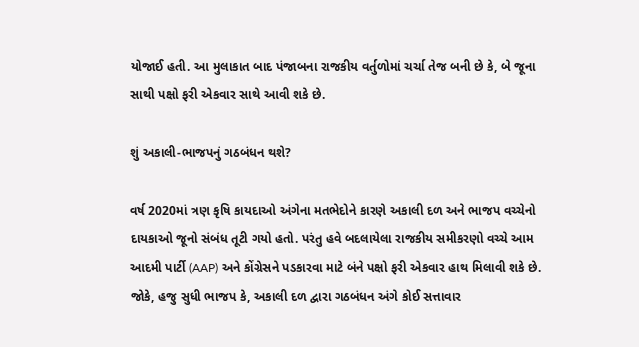યોજાઈ હતી. આ મુલાકાત બાદ પંજાબના રાજકીય વર્તુળોમાં ચર્ચા તેજ બની છે કે, બે જૂના સાથી પક્ષો ફરી એકવાર સાથે આવી શકે છે.

શું અકાલી-ભાજપનું ગઠબંધન થશે?

વર્ષ 2020માં ત્રણ કૃષિ કાયદાઓ અંગેના મતભેદોને કારણે અકાલી દળ અને ભાજપ વચ્ચેનો દાયકાઓ જૂનો સંબંધ તૂટી ગયો હતો. પરંતુ હવે બદલાયેલા રાજકીય સમીકરણો વચ્ચે આમ આદમી પાર્ટી (AAP) અને કોંગ્રેસને પડકારવા માટે બંને પક્ષો ફરી એકવાર હાથ મિલાવી શકે છે. જોકે, હજુ સુધી ભાજપ કે, અકાલી દળ દ્વારા ગઠબંધન અંગે કોઈ સત્તાવાર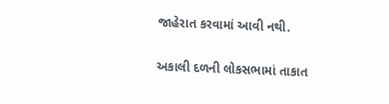જાહેરાત કરવામાં આવી નથી.

અકાલી દળની લોકસભામાં તાકાત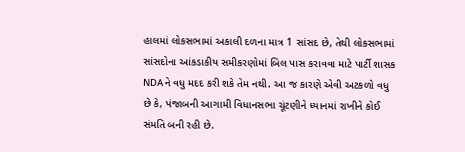હાલમાં લોકસભામાં અકાલી દળના માત્ર 1 સાંસદ છે, તેથી લોકસભામાં સાંસદોના આંકડાકીય સમીકરણોમાં બિલ પાસ કરાવવા માટે પાર્ટી શાસક NDAને વધુ મદદ કરી શકે તેમ નથી. આ જ કારણે એવી અટકળો વધુ છે કે, પંજાબની આગામી વિધાનસભા ચૂંટણીને ધ્યાનમાં રાખીને કોઈ સંમતિ બની રહી છે.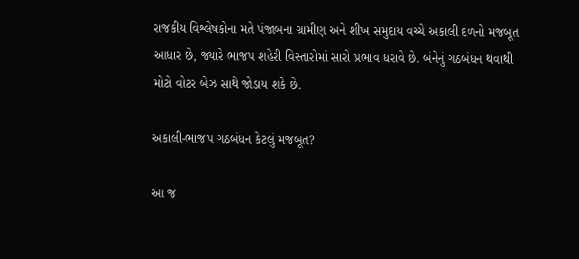રાજકીય વિશ્લેષકોના મતે પંજાબના ગ્રામીણ અને શીખ સમુદાય વચ્ચે અકાલી દળનો મજબૂત આધાર છે, જ્યારે ભાજપ શહેરી વિસ્તારોમાં સારો પ્રભાવ ધરાવે છે. બંનેનું ગઠબંધન થવાથી મોટો વોટર બેઝ સાથે જોડાય શકે છે.

અકાલી-ભાજપ ગઠબંધન કેટલું મજબૂત?

આ જ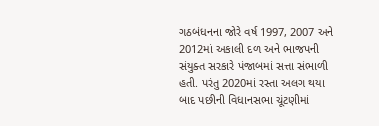ગઠબંધનના જોરે વર્ષ 1997, 2007 અને 2012માં અકાલી દળ અને ભાજપની સંયુક્ત સરકારે પંજાબમાં સત્તા સંભાળી હતી. પરંતુ 2020માં રસ્તા અલગ થયા બાદ પછીની વિધાનસભા ચૂંટણીમાં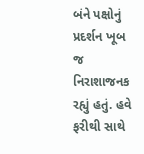બંને પક્ષોનું પ્રદર્શન ખૂબ જ નિરાશાજનક રહ્યું હતું. હવે ફરીથી સાથે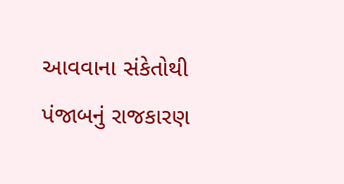આવવાના સંકેતોથી પંજાબનું રાજકારણ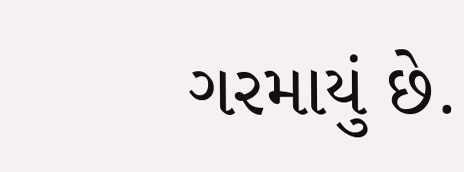ગરમાયું છે.